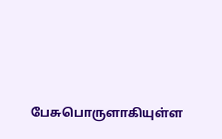பேசுபொருளாகியுள்ள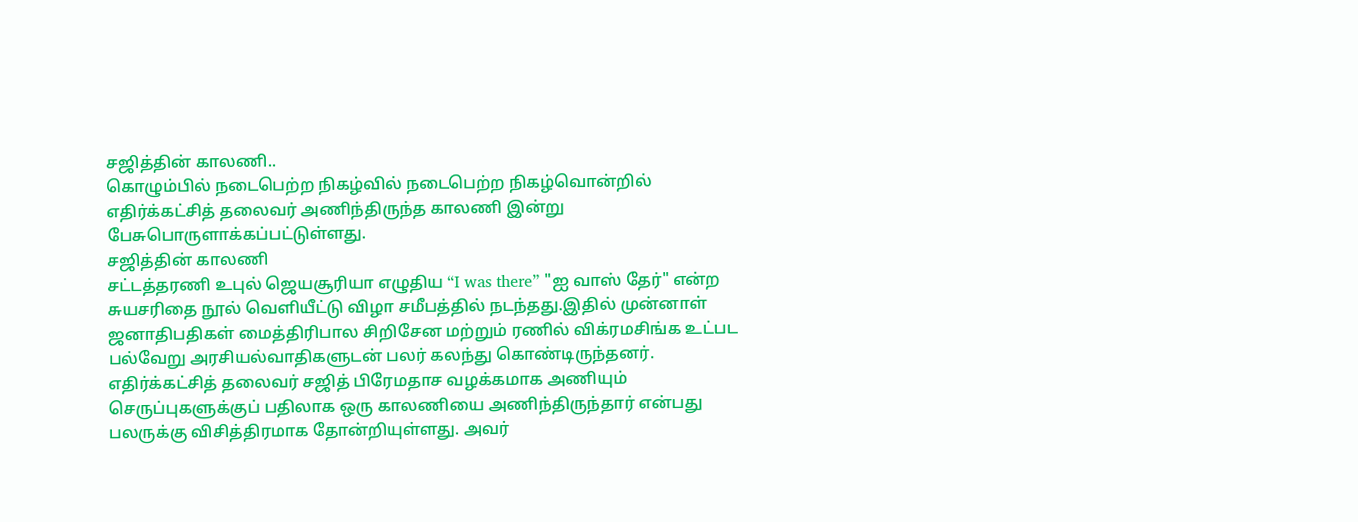சஜித்தின் காலணி..
கொழும்பில் நடைபெற்ற நிகழ்வில் நடைபெற்ற நிகழ்வொன்றில் எதிர்க்கட்சித் தலைவர் அணிந்திருந்த காலணி இன்று பேசுபொருளாக்கப்பட்டுள்ளது.
சஜித்தின் காலணி
சட்டத்தரணி உபுல் ஜெயசூரியா எழுதிய “I was there” "ஐ வாஸ் தேர்" என்ற சுயசரிதை நூல் வெளியீட்டு விழா சமீபத்தில் நடந்தது.இதில் முன்னாள் ஜனாதிபதிகள் மைத்திரிபால சிறிசேன மற்றும் ரணில் விக்ரமசிங்க உட்பட பல்வேறு அரசியல்வாதிகளுடன் பலர் கலந்து கொண்டிருந்தனர்.
எதிர்க்கட்சித் தலைவர் சஜித் பிரேமதாச வழக்கமாக அணியும் செருப்புகளுக்குப் பதிலாக ஒரு காலணியை அணிந்திருந்தார் என்பது பலருக்கு விசித்திரமாக தோன்றியுள்ளது. அவர்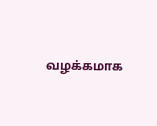வழக்கமாக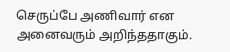செருப்பே அணிவார் என அனைவரும் அறிந்ததாகும்.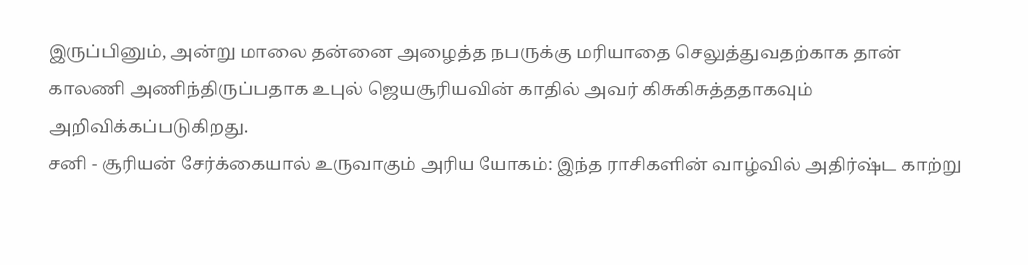இருப்பினும், அன்று மாலை தன்னை அழைத்த நபருக்கு மரியாதை செலுத்துவதற்காக தான் காலணி அணிந்திருப்பதாக உபுல் ஜெயசூரியவின் காதில் அவர் கிசுகிசுத்ததாகவும் அறிவிக்கப்படுகிறது.
சனி - சூரியன் சேர்க்கையால் உருவாகும் அரிய யோகம்: இந்த ராசிகளின் வாழ்வில் அதிர்ஷ்ட காற்று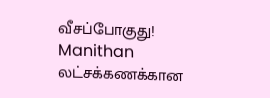வீசப்போகுது! Manithan
லட்சக்கணக்கான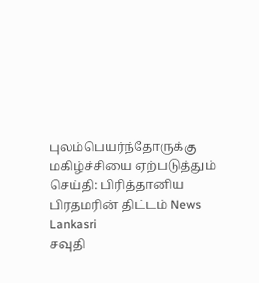புலம்பெயர்ந்தோருக்கு மகிழ்ச்சியை ஏற்படுத்தும் செய்தி: பிரித்தானிய பிரதமரின் திட்டம் News Lankasri
சவுதி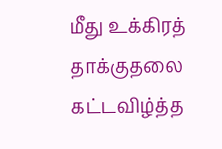மீது உக்கிரத் தாக்குதலை கட்டவிழ்த்த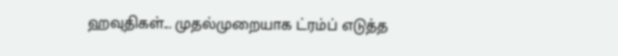ஹவுதிகள்... முதல்முறையாக ட்ரம்ப் எடுத்த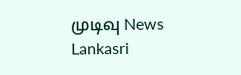முடிவு News Lankasri